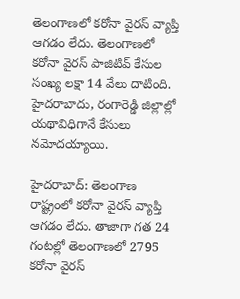తెలంగాణలో కరోనా వైరస్ వ్యాప్తి ఆగడం లేదు. తెలంగాణలో కరోనా వైరస్ పాజిటివ్ కేసుల సంఖ్య లక్షా 14 వేలు దాటింది. హైదరాబాదు, రంగారెడ్డి జిల్లాల్లో యథావిధిగానే కేసులు నమోదయ్యాయి.

హైదరాబాద్: తెలంగాణ రాష్ట్రంలో కరోనా వైరస్ వ్యాప్తి ఆగడం లేదు. తాజాగా గత 24 గంటల్లో తెలంగాణలో 2795 కరోనా వైరస్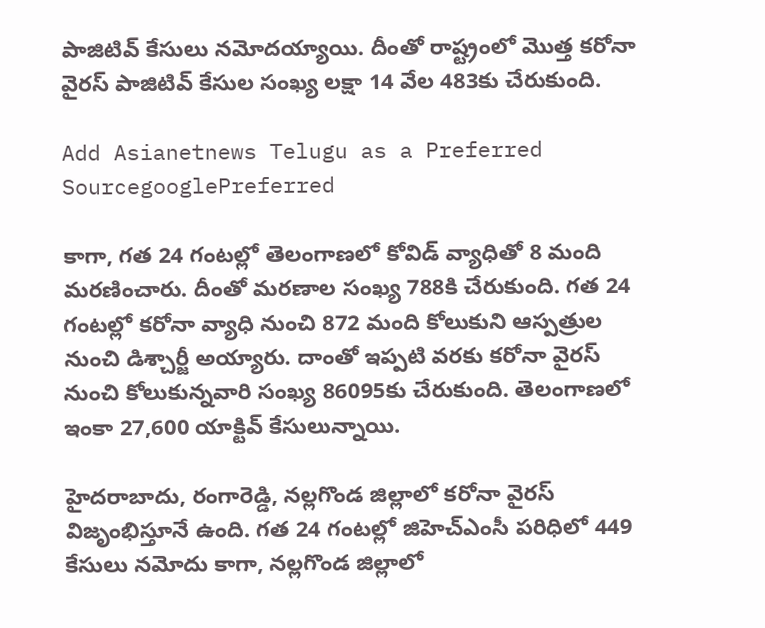పాజిటివ్ కేసులు నమోదయ్యాయి. దీంతో రాష్ట్రంలో మొత్త కరోనా వైరస్ పాజిటివ్ కేసుల సంఖ్య లక్షా 14 వేల 483కు చేరుకుంది.

Add Asianetnews Telugu as a Preferred SourcegooglePreferred

కాగా, గత 24 గంటల్లో తెలంగాణలో కోవిడ్ వ్యాధితో 8 మంది మరణించారు. దీంతో మరణాల సంఖ్య 788కి చేరుకుంది. గత 24 గంటల్లో కరోనా వ్యాధి నుంచి 872 మంది కోలుకుని ఆస్పత్రుల నుంచి డిశ్చార్జీ అయ్యారు. దాంతో ఇప్పటి వరకు కరోనా వైరస్ నుంచి కోలుకున్నవారి సంఖ్య 86095కు చేరుకుంది. తెలంగాణలో ఇంకా 27,600 యాక్టివ్ కేసులున్నాయి.

హైదరాబాదు, రంగారెడ్డి, నల్లగొండ జిల్లాలో కరోనా వైరస్ విజృంభిస్తూనే ఉంది. గత 24 గంటల్లో జిహెచ్ఎంసీ పరిధిలో 449 కేసులు నమోదు కాగా, నల్లగొండ జిల్లాలో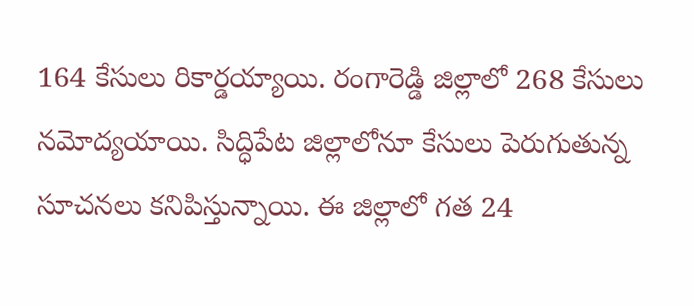164 కేసులు రికార్డయ్యాయి. రంగారెడ్డి జిల్లాలో 268 కేసులు నమోద్యయాయి. సిద్ధిపేట జిల్లాలోనూ కేసులు పెరుగుతున్న సూచనలు కనిపిస్తున్నాయి. ఈ జిల్లాలో గత 24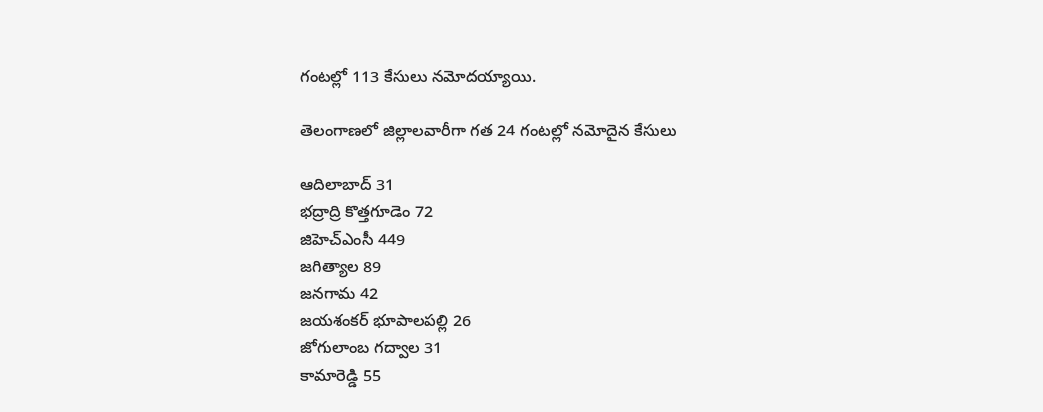గంటల్లో 113 కేసులు నమోదయ్యాయి.

తెలంగాణలో జిల్లాలవారీగా గత 24 గంటల్లో నమోదైన కేసులు

ఆదిలాబాద్ 31
భద్రాద్రి కొత్తగూడెం 72
జిహెచ్ఎంసీ 449
జగిత్యాల 89
జనగామ 42
జయశంకర్ భూపాలపల్లి 26
జోగులాంబ గద్వాల 31
కామారెడ్డి 55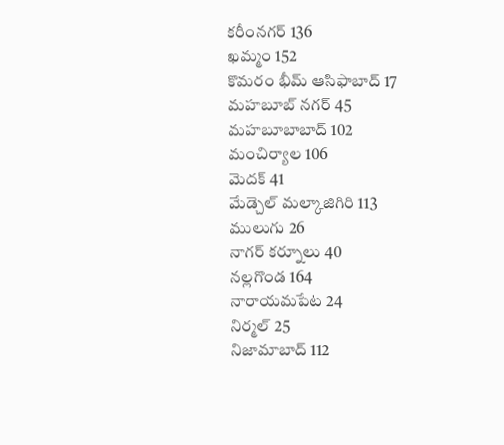కరీంనగర్ 136
ఖమ్మం 152
కొమరం భీమ్ ఆసిఫాబాద్ 17
మహబూబ్ నగర్ 45
మహబూబాబాద్ 102
మంచిర్యాల 106
మెదక్ 41
మేడ్చెల్ మల్కాజిగిరి 113
ములుగు 26
నాగర్ కర్నూలు 40
నల్లగొండ 164
నారాయమపేట 24
నిర్మల్ 25
నిజామాబాద్ 112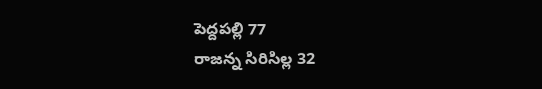పెద్దపల్లి 77
రాజన్న సిరిసిల్ల 32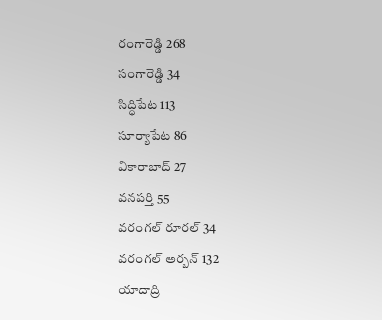రంగారెడ్డి 268
సంగారెడ్డి 34
సిద్ధిపేట 113
సూర్యాపేట 86
వికారాబాద్ 27
వనపర్తి 55
వరంగల్ రూరల్ 34
వరంగల్ అర్బన్ 132
యాదాద్రి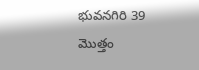భువనగిరి 39
మొత్తం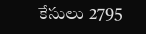కేసులు 2795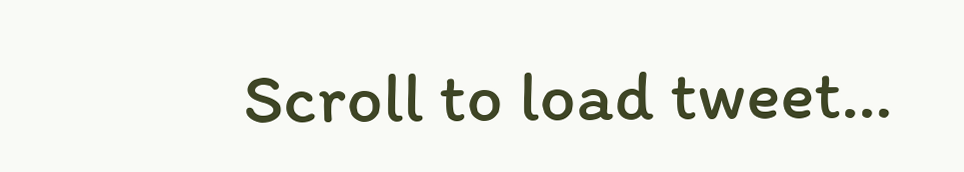Scroll to load tweet…